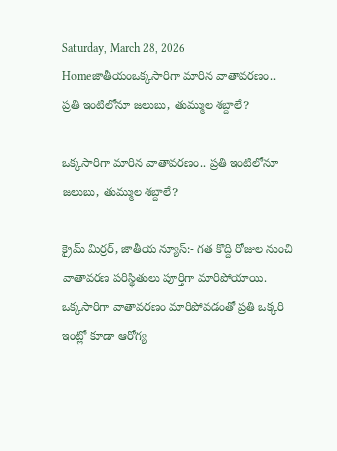Saturday, March 28, 2026
Homeజాతీయంఒక్కసారిగా మారిన వాతావరణం.. ప్రతి ఇంటిలోనూ జలుబు, తుమ్ముల శబ్దాలే?

ఒక్కసారిగా మారిన వాతావరణం.. ప్రతి ఇంటిలోనూ జలుబు, తుమ్ముల శబ్దాలే?

క్రైమ్ మిర్రర్, జాతీయ న్యూస్:- గత కొద్ది రోజుల నుంచి వాతావరణ పరిస్థితులు పూర్తిగా మారిపోయాయి. ఒక్కసారిగా వాతావరణం మారిపోవడంతో ప్రతి ఒక్కరి ఇంట్లో కూడా ఆరోగ్య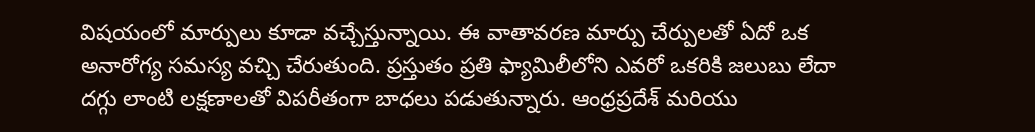విషయంలో మార్పులు కూడా వచ్చేస్తున్నాయి. ఈ వాతావరణ మార్పు చేర్పులతో ఏదో ఒక అనారోగ్య సమస్య వచ్చి చేరుతుంది. ప్రస్తుతం ప్రతి ఫ్యామిలీలోని ఎవరో ఒకరికి జలుబు లేదా దగ్గు లాంటి లక్షణాలతో విపరీతంగా బాధలు పడుతున్నారు. ఆంధ్రప్రదేశ్ మరియు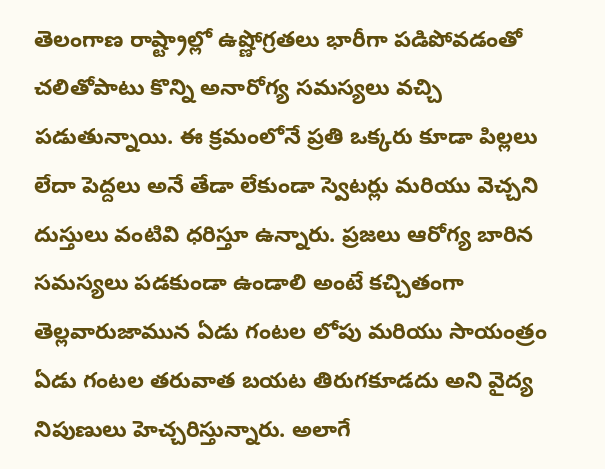తెలంగాణ రాష్ట్రాల్లో ఉష్ణోగ్రతలు భారీగా పడిపోవడంతో చలితోపాటు కొన్ని అనారోగ్య సమస్యలు వచ్చి పడుతున్నాయి. ఈ క్రమంలోనే ప్రతి ఒక్కరు కూడా పిల్లలు లేదా పెద్దలు అనే తేడా లేకుండా స్వెటర్లు మరియు వెచ్చని దుస్తులు వంటివి ధరిస్తూ ఉన్నారు. ప్రజలు ఆరోగ్య బారిన సమస్యలు పడకుండా ఉండాలి అంటే కచ్చితంగా తెల్లవారుజామున ఏడు గంటల లోపు మరియు సాయంత్రం ఏడు గంటల తరువాత బయట తిరుగకూడదు అని వైద్య నిపుణులు హెచ్చరిస్తున్నారు. అలాగే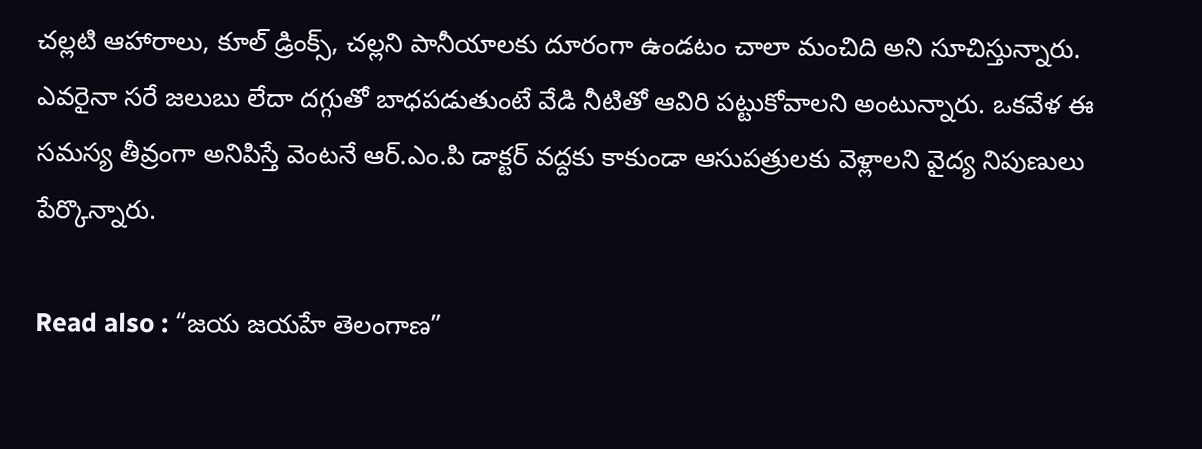చల్లటి ఆహారాలు, కూల్ డ్రింక్స్, చల్లని పానీయాలకు దూరంగా ఉండటం చాలా మంచిది అని సూచిస్తున్నారు. ఎవరైనా సరే జలుబు లేదా దగ్గుతో బాధపడుతుంటే వేడి నీటితో ఆవిరి పట్టుకోవాలని అంటున్నారు. ఒకవేళ ఈ సమస్య తీవ్రంగా అనిపిస్తే వెంటనే ఆర్.ఎం.పి డాక్టర్ వద్దకు కాకుండా ఆసుపత్రులకు వెళ్లాలని వైద్య నిపుణులు పేర్కొన్నారు.

Read also : “జయ జయహే తెలంగాణ”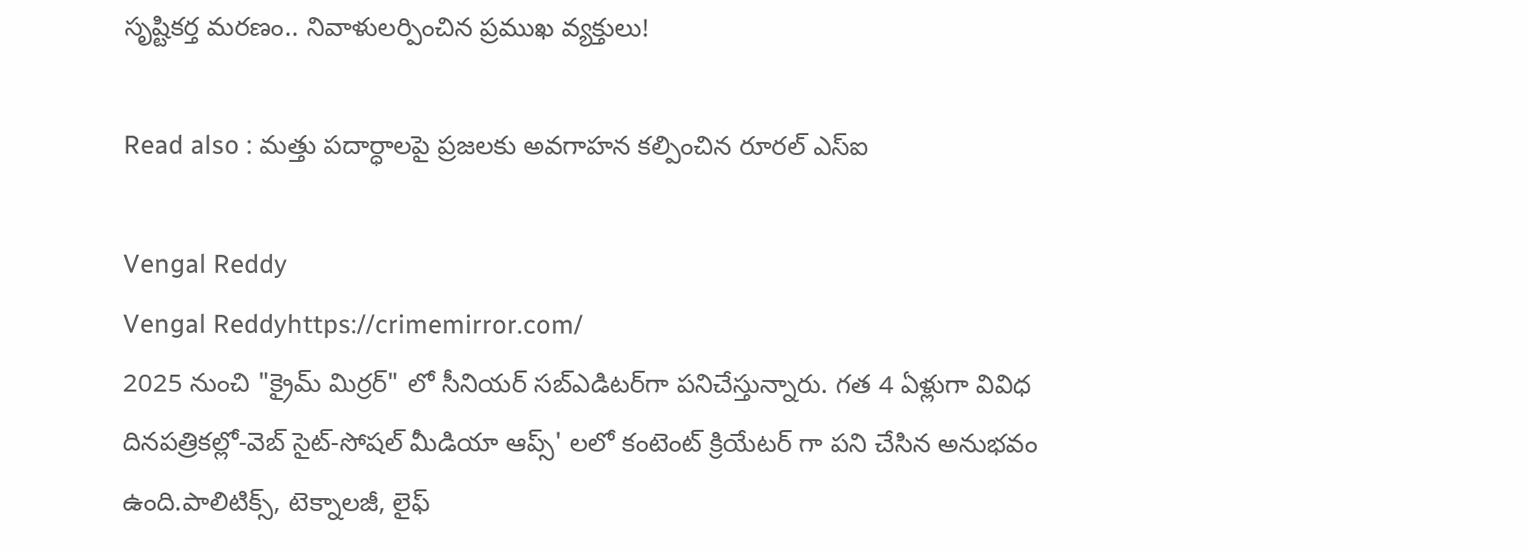సృష్టికర్త మరణం.. నివాళులర్పించిన ప్రముఖ వ్యక్తులు!

Read also : మత్తు పదార్ధాలపై ప్రజలకు అవగాహన కల్పించిన రూరల్ ఎస్ఐ

Vengal Reddy
Vengal Reddyhttps://crimemirror.com/
2025 నుంచి "క్రైమ్ మిర్రర్" లో సీనియర్ సబ్‌ఎడిటర్‌గా పనిచేస్తున్నారు. గత 4 ఏళ్లుగా వివిధ దినపత్రికల్లో-వెబ్ సైట్-సోషల్ మీడియా ఆప్స్' లలో కంటెంట్ క్రియేటర్ గా పని చేసిన అనుభవం ఉంది.పాలిటిక్స్‌, టెక్నాలజీ, లైఫ్‌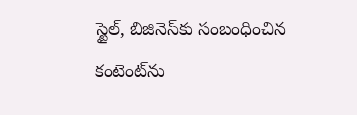స్టైల్‌, బిజినెస్‌కు సంబంధించిన కంటెంట్‌ను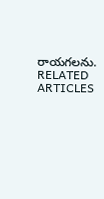రాయగలను.
RELATED ARTICLES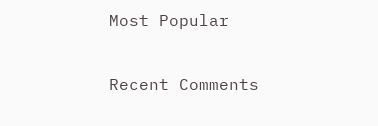Most Popular

Recent Comments